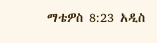ማቴዎስ 8:23 አዲስ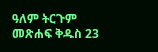ዓለም ትርጉም መጽሐፍ ቅዱስ 23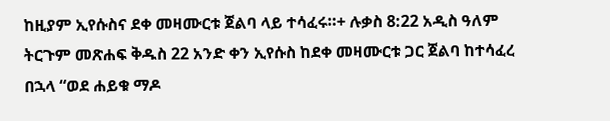ከዚያም ኢየሱስና ደቀ መዛሙርቱ ጀልባ ላይ ተሳፈሩ።+ ሉቃስ 8:22 አዲስ ዓለም ትርጉም መጽሐፍ ቅዱስ 22 አንድ ቀን ኢየሱስ ከደቀ መዛሙርቱ ጋር ጀልባ ከተሳፈረ በኋላ “ወደ ሐይቁ ማዶ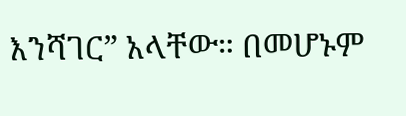እንሻገር” አላቸው። በመሆኑም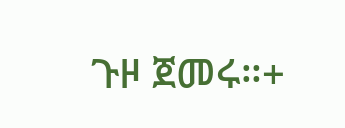ጉዞ ጀመሩ።+